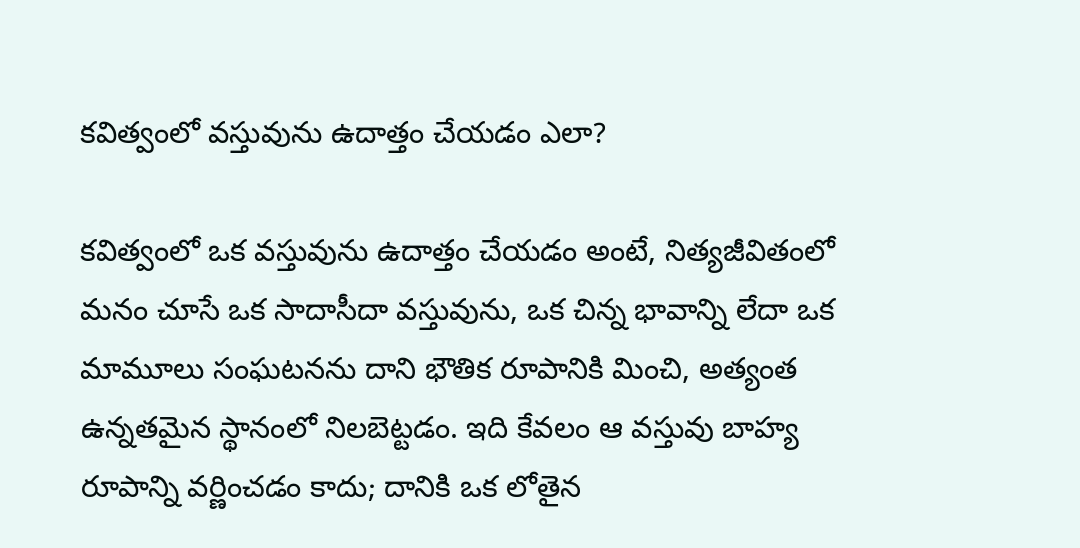కవిత్వంలో వస్తువును ఉదాత్తం చేయడం ఎలా?

కవిత్వంలో ఒక వస్తువును ఉదాత్తం చేయడం అంటే, నిత్యజీవితంలో మనం చూసే ఒక సాదాసీదా వస్తువును, ఒక చిన్న భావాన్ని లేదా ఒక మామూలు సంఘటనను దాని భౌతిక రూపానికి మించి, అత్యంత ఉన్నతమైన స్థానంలో నిలబెట్టడం. ఇది కేవలం ఆ వస్తువు బాహ్య రూపాన్ని వర్ణించడం కాదు; దానికి ఒక లోతైన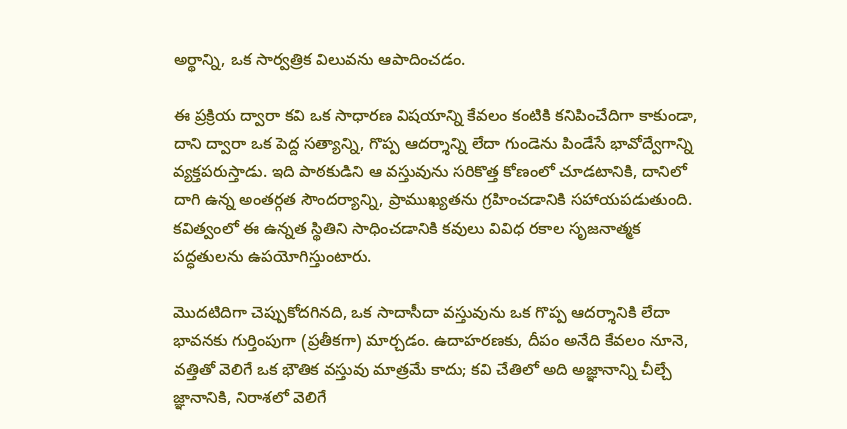అర్థాన్ని, ఒక సార్వత్రిక విలువను ఆపాదించడం.

ఈ ప్రక్రియ ద్వారా కవి ఒక సాధారణ విషయాన్ని కేవలం కంటికి కనిపించేదిగా కాకుండా, దాని ద్వారా ఒక పెద్ద సత్యాన్ని, గొప్ప ఆదర్శాన్ని లేదా గుండెను పిండేసే భావోద్వేగాన్ని వ్యక్తపరుస్తాడు. ఇది పాఠకుడిని ఆ వస్తువును సరికొత్త కోణంలో చూడటానికి, దానిలో దాగి ఉన్న అంతర్గత సౌందర్యాన్ని, ప్రాముఖ్యతను గ్రహించడానికి సహాయపడుతుంది. కవిత్వంలో ఈ ఉన్నత స్థితిని సాధించడానికి కవులు వివిధ రకాల సృజనాత్మక పద్ధతులను ఉపయోగిస్తుంటారు.

మొదటిదిగా చెప్పుకోదగినది, ఒక సాదాసీదా వస్తువును ఒక గొప్ప ఆదర్శానికి లేదా భావనకు గుర్తింపుగా (ప్రతీకగా) మార్చడం. ఉదాహరణకు, దీపం అనేది కేవలం నూనె, వత్తితో వెలిగే ఒక భౌతిక వస్తువు మాత్రమే కాదు; కవి చేతిలో అది అజ్ఞానాన్ని చీల్చే జ్ఞానానికి, నిరాశలో వెలిగే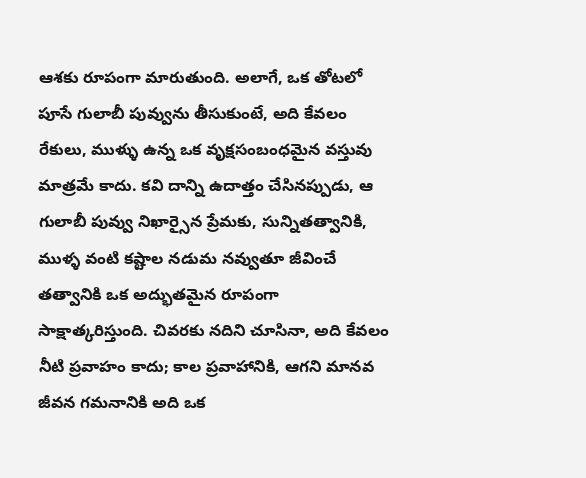ఆశకు రూపంగా మారుతుంది. అలాగే, ఒక తోటలో పూసే గులాబీ పువ్వును తీసుకుంటే, అది కేవలం రేకులు, ముళ్ళు ఉన్న ఒక వృక్షసంబంధమైన వస్తువు మాత్రమే కాదు. కవి దాన్ని ఉదాత్తం చేసినప్పుడు, ఆ గులాబీ పువ్వు నిఖార్సైన ప్రేమకు, సున్నితత్వానికి, ముళ్ళ వంటి కష్టాల నడుమ నవ్వుతూ జీవించే తత్వానికి ఒక అద్భుతమైన రూపంగా సాక్షాత్కరిస్తుంది. చివరకు నదిని చూసినా, అది కేవలం నీటి ప్రవాహం కాదు; కాల ప్రవాహానికి, ఆగని మానవ జీవన గమనానికి అది ఒక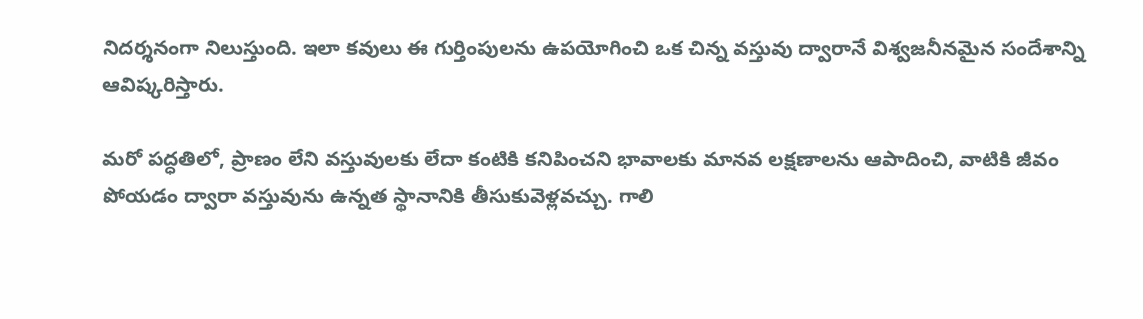నిదర్శనంగా నిలుస్తుంది. ఇలా కవులు ఈ గుర్తింపులను ఉపయోగించి ఒక చిన్న వస్తువు ద్వారానే విశ్వజనీనమైన సందేశాన్ని ఆవిష్కరిస్తారు.

మరో పద్ధతిలో, ప్రాణం లేని వస్తువులకు లేదా కంటికి కనిపించని భావాలకు మానవ లక్షణాలను ఆపాదించి, వాటికి జీవం పోయడం ద్వారా వస్తువును ఉన్నత స్థానానికి తీసుకువెళ్లవచ్చు. గాలి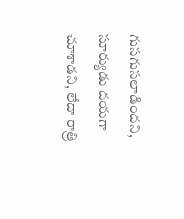గుసగుసలాడిందని, సూర్యుడు దయగా చూశాడని, లేదా రాత్రి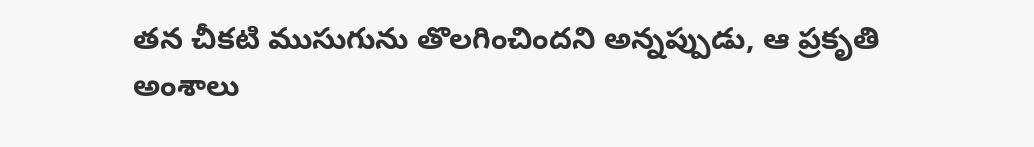తన చీకటి ముసుగును తొలగించిందని అన్నప్పుడు, ఆ ప్రకృతి అంశాలు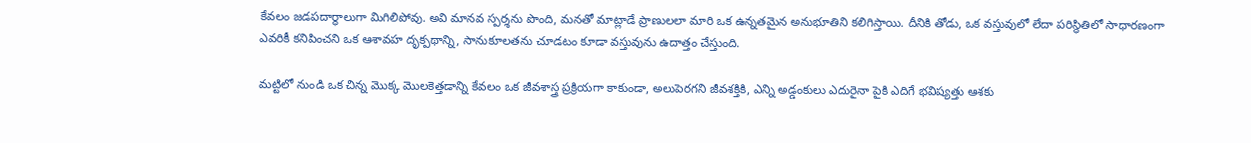కేవలం జడపదార్థాలుగా మిగిలిపోవు. అవి మానవ స్పర్శను పొంది, మనతో మాట్లాడే ప్రాణులలా మారి ఒక ఉన్నతమైన అనుభూతిని కలిగిస్తాయి. దీనికి తోడు, ఒక వస్తువులో లేదా పరిస్థితిలో సాధారణంగా ఎవరికీ కనిపించని ఒక ఆశావహ దృక్పథాన్ని, సానుకూలతను చూడటం కూడా వస్తువును ఉదాత్తం చేస్తుంది.

మట్టిలో నుండి ఒక చిన్న మొక్క మొలకెత్తడాన్ని కేవలం ఒక జీవశాస్త్ర ప్రక్రియగా కాకుండా, అలుపెరగని జీవశక్తికి, ఎన్ని అడ్డంకులు ఎదురైనా పైకి ఎదిగే భవిష్యత్తు ఆశకు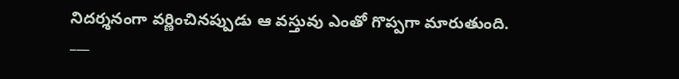నిదర్శనంగా వర్ణించినప్పుడు ఆ వస్తువు ఎంతో గొప్పగా మారుతుంది.
___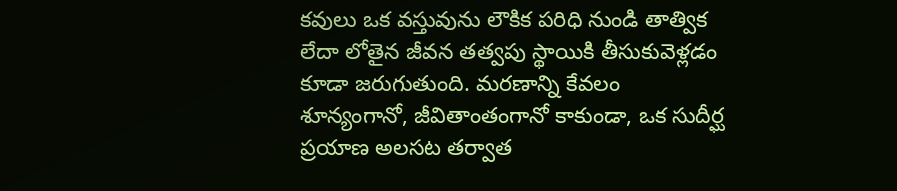కవులు ఒక వస్తువును లౌకిక పరిధి నుండి తాత్విక లేదా లోతైన జీవన తత్వపు స్థాయికి తీసుకువెళ్లడం కూడా జరుగుతుంది. మరణాన్ని కేవలం శూన్యంగానో, జీవితాంతంగానో కాకుండా, ఒక సుదీర్ఘ ప్రయాణ అలసట తర్వాత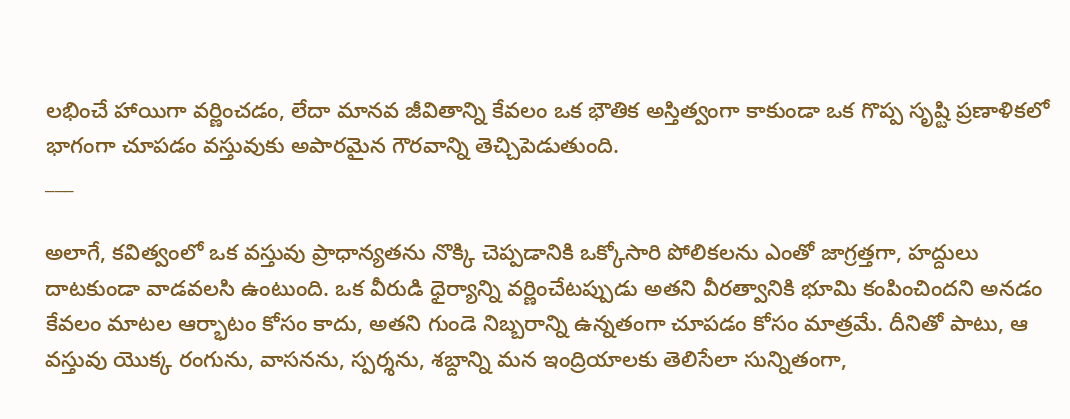లభించే హాయిగా వర్ణించడం, లేదా మానవ జీవితాన్ని కేవలం ఒక భౌతిక అస్తిత్వంగా కాకుండా ఒక గొప్ప సృష్టి ప్రణాళికలో భాగంగా చూపడం వస్తువుకు అపారమైన గౌరవాన్ని తెచ్చిపెడుతుంది.
___

అలాగే, కవిత్వంలో ఒక వస్తువు ప్రాధాన్యతను నొక్కి చెప్పడానికి ఒక్కోసారి పోలికలను ఎంతో జాగ్రత్తగా, హద్దులు దాటకుండా వాడవలసి ఉంటుంది. ఒక వీరుడి ధైర్యాన్ని వర్ణించేటప్పుడు అతని వీరత్వానికి భూమి కంపించిందని అనడం కేవలం మాటల ఆర్భాటం కోసం కాదు, అతని గుండె నిబ్బరాన్ని ఉన్నతంగా చూపడం కోసం మాత్రమే. దీనితో పాటు, ఆ వస్తువు యొక్క రంగును, వాసనను, స్పర్శను, శబ్దాన్ని మన ఇంద్రియాలకు తెలిసేలా సున్నితంగా,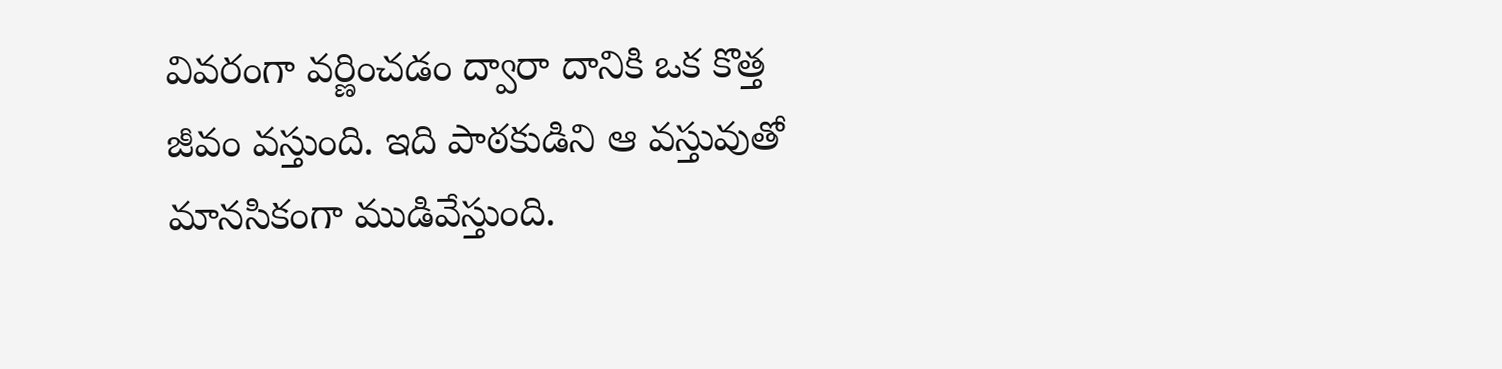వివరంగా వర్ణించడం ద్వారా దానికి ఒక కొత్త జీవం వస్తుంది. ఇది పాఠకుడిని ఆ వస్తువుతో మానసికంగా ముడివేస్తుంది.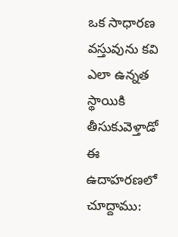ఒక సాధారణ వస్తువును కవి ఎలా ఉన్నత స్థాయికి తీసుకువెళ్తాడో ఈ ఉదాహరణలో చూద్దాము: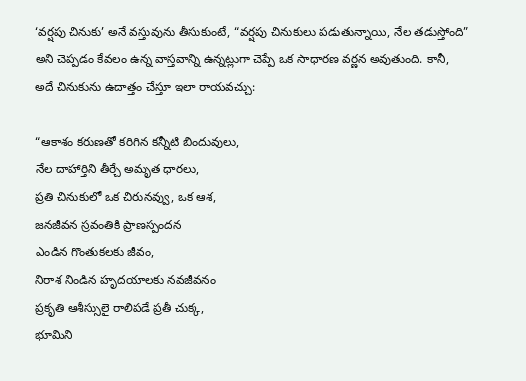‘వర్షపు చినుకు’ అనే వస్తువును తీసుకుంటే, “వర్షపు చినుకులు పడుతున్నాయి, నేల తడుస్తోంది” అని చెప్పడం కేవలం ఉన్న వాస్తవాన్ని ఉన్నట్లుగా చెప్పే ఒక సాధారణ వర్ణన అవుతుంది. కానీ, అదే చినుకును ఉదాత్తం చేస్తూ ఇలా రాయవచ్చు:

“ఆకాశం కరుణతో కరిగిన కన్నీటి బిందువులు,
నేల దాహార్తిని తీర్చే అమృత ధారలు,
ప్రతి చినుకులో ఒక చిరునవ్వు, ఒక ఆశ,
జనజీవన స్రవంతికి ప్రాణస్పందన
ఎండిన గొంతుకలకు జీవం,
నిరాశ నిండిన హృదయాలకు నవజీవనం
ప్రకృతి ఆశీస్సులై రాలిపడే ప్రతీ చుక్క,
భూమిని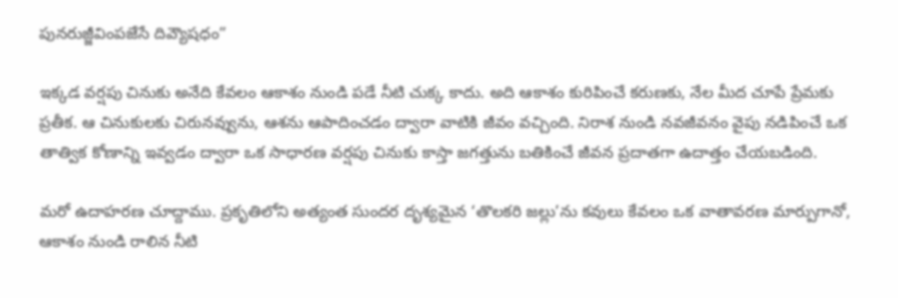పునరుజ్జీవింపజేసే దివ్యౌషధం”

ఇక్కడ వర్షపు చినుకు అనేది కేవలం ఆకాశం నుండి పడే నీటి చుక్క కాదు. అది ఆకాశం కురిపించే కరుణకు, నేల మీద చూపే ప్రేమకు ప్రతీక. ఆ చినుకులకు చిరునవ్వును, ఆశను ఆపాదించడం ద్వారా వాటికి జీవం వచ్చింది. నిరాశ నుండి నవజీవనం వైపు నడిపించే ఒక తాత్విక కోణాన్ని ఇవ్వడం ద్వారా ఒక సాధారణ వర్షపు చినుకు కాస్తా జగత్తును బతికించే జీవన ప్రదాతగా ఉదాత్తం చేయబడింది.

మరో ఉదాహరణ చూద్దాము. ప్రకృతిలోని అత్యంత సుందర దృశ్యమైన ‘తొలకరి జల్లు’ను కవులు కేవలం ఒక వాతావరణ మార్పుగానో, ఆకాశం నుండి రాలిన నీటి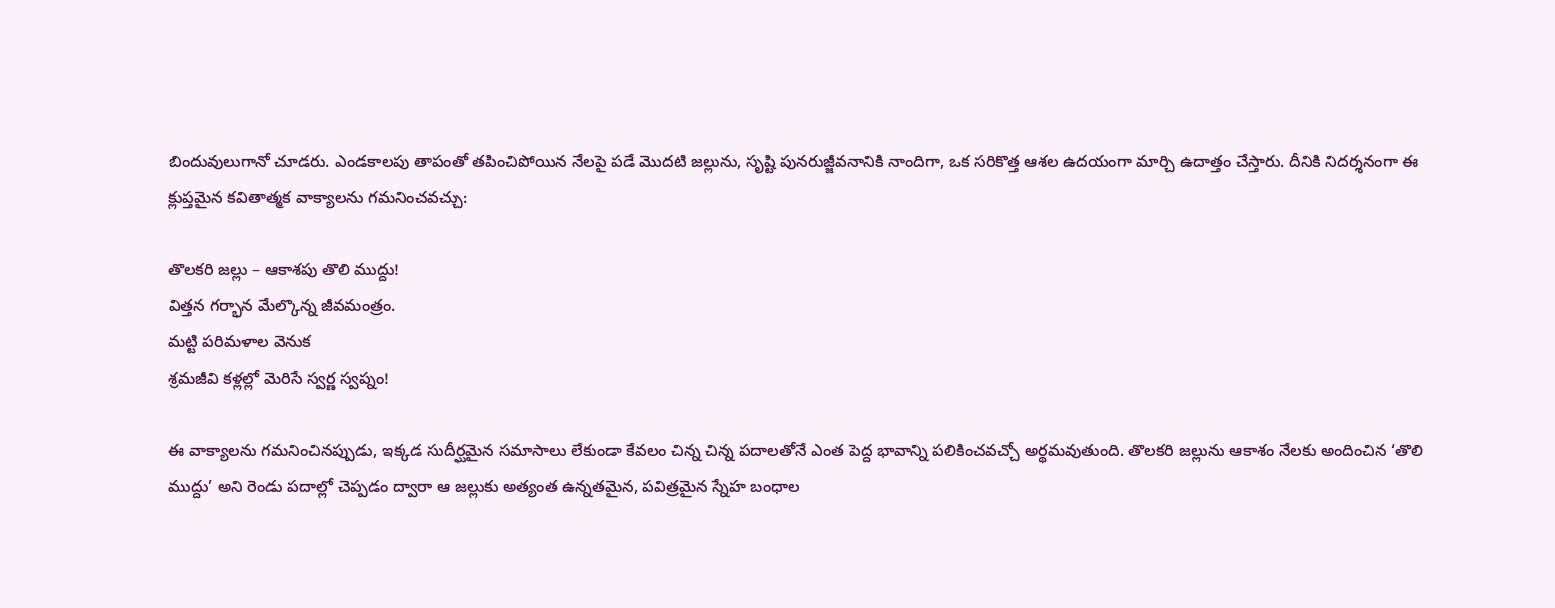బిందువులుగానో చూడరు. ఎండకాలపు తాపంతో తపించిపోయిన నేలపై పడే మొదటి జల్లును, సృష్టి పునరుజ్జీవనానికి నాందిగా, ఒక సరికొత్త ఆశల ఉదయంగా మార్చి ఉదాత్తం చేస్తారు. దీనికి నిదర్శనంగా ఈ క్లుప్తమైన కవితాత్మక వాక్యాలను గమనించవచ్చు:

తొలకరి జల్లు – ఆకాశపు తొలి ముద్దు!
విత్తన గర్భాన మేల్కొన్న జీవమంత్రం.
మట్టి పరిమళాల వెనుక
శ్రమజీవి కళ్లల్లో మెరిసే స్వర్ణ స్వప్నం!

ఈ వాక్యాలను గమనించినప్పుడు, ఇక్కడ సుదీర్ఘమైన సమాసాలు లేకుండా కేవలం చిన్న చిన్న పదాలతోనే ఎంత పెద్ద భావాన్ని పలికించవచ్చో అర్థమవుతుంది. తొలకరి జల్లును ఆకాశం నేలకు అందించిన ‘తొలి ముద్దు’ అని రెండు పదాల్లో చెప్పడం ద్వారా ఆ జల్లుకు అత్యంత ఉన్నతమైన, పవిత్రమైన స్నేహ బంధాల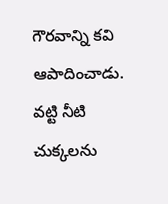గౌరవాన్ని కవి ఆపాదించాడు. వట్టి నీటి చుక్కలను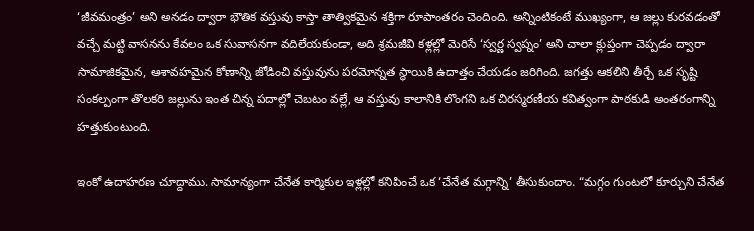‘జీవమంత్రం’ అని అనడం ద్వారా భౌతిక వస్తువు కాస్తా తాత్వికమైన శక్తిగా రూపాంతరం చెందింది. అన్నింటికంటే ముఖ్యంగా, ఆ జల్లు కురవడంతో వచ్చే మట్టి వాసనను కేవలం ఒక సువాసనగా వదిలేయకుండా, అది శ్రమజీవి కళ్లల్లో మెరిసే ‘స్వర్ణ స్వప్నం’ అని చాలా క్లుప్తంగా చెప్పడం ద్వారా సామాజికమైన, ఆశావహమైన కోణాన్ని జోడించి వస్తువును పరమోన్నత స్థాయికి ఉదాత్తం చేయడం జరిగింది. జగత్తు ఆకలిని తీర్చే ఒక సృష్టి సంకల్పంగా తొలకరి జల్లును ఇంత చిన్న పదాల్లో చెబటం వల్లే, ఆ వస్తువు కాలానికి లొంగని ఒక చిరస్మరణీయ కవిత్వంగా పాఠకుడి అంతరంగాన్ని హత్తుకుంటుంది.

ఇంకో ఉదాహరణ చూద్దాము. సామాన్యంగా చేనేత కార్మికుల ఇళ్లల్లో కనిపించే ఒక ‘చేనేత మగ్గాన్ని’ తీసుకుందాం. “మగ్గం గుంటలో కూర్చుని చేనేత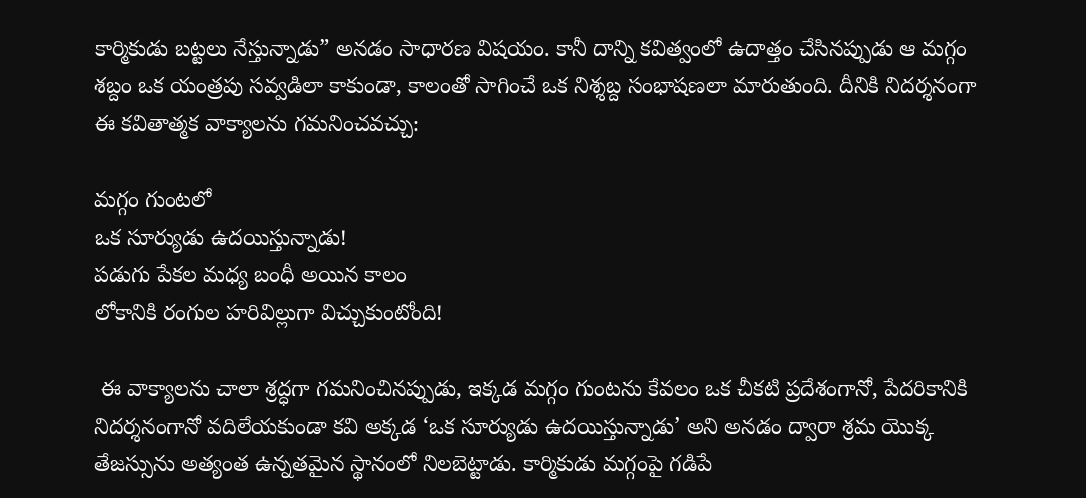కార్మికుడు బట్టలు నేస్తున్నాడు” అనడం సాధారణ విషయం. కానీ దాన్ని కవిత్వంలో ఉదాత్తం చేసినప్పుడు ఆ మగ్గం శబ్దం ఒక యంత్రపు సవ్వడిలా కాకుండా, కాలంతో సాగించే ఒక నిశ్శబ్ద సంభాషణలా మారుతుంది. దీనికి నిదర్శనంగా ఈ కవితాత్మక వాక్యాలను గమనించవచ్చు:

మగ్గం గుంటలో
ఒక సూర్యుడు ఉదయిస్తున్నాడు!
పడుగు పేకల మధ్య బంధీ అయిన కాలం
లోకానికి రంగుల హరివిల్లుగా విచ్చుకుంటోంది!

 ఈ వాక్యాలను చాలా శ్రద్ధగా గమనించినప్పుడు, ఇక్కడ మగ్గం గుంటను కేవలం ఒక చీకటి ప్రదేశంగానో, పేదరికానికి నిదర్శనంగానో వదిలేయకుండా కవి అక్కడ ‘ఒక సూర్యుడు ఉదయిస్తున్నాడు’ అని అనడం ద్వారా శ్రమ యొక్క తేజస్సును అత్యంత ఉన్నతమైన స్థానంలో నిలబెట్టాడు. కార్మికుడు మగ్గంపై గడిపే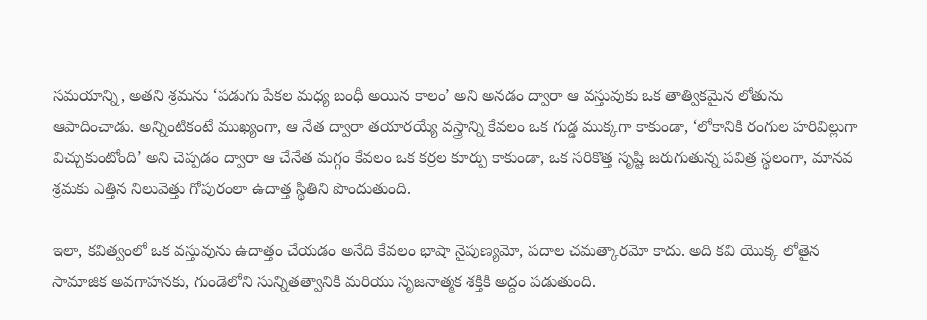సమయాన్ని, అతని శ్రమను ‘పడుగు పేకల మధ్య బంధీ అయిన కాలం’ అని అనడం ద్వారా ఆ వస్తువుకు ఒక తాత్వికమైన లోతును ఆపాదించాడు. అన్నింటికంటే ముఖ్యంగా, ఆ నేత ద్వారా తయారయ్యే వస్త్రాన్ని కేవలం ఒక గుడ్డ ముక్కగా కాకుండా, ‘లోకానికి రంగుల హరివిల్లుగా విచ్చుకుంటోంది’ అని చెప్పడం ద్వారా ఆ చేనేత మగ్గం కేవలం ఒక కర్రల కూర్పు కాకుండా, ఒక సరికొత్త సృష్టి జరుగుతున్న పవిత్ర స్థలంగా, మానవ శ్రమకు ఎత్తిన నిలువెత్తు గోపురంలా ఉదాత్త స్థితిని పొందుతుంది.

ఇలా, కవిత్వంలో ఒక వస్తువును ఉదాత్తం చేయడం అనేది కేవలం భాషా నైపుణ్యమో, పదాల చమత్కారమో కాదు. అది కవి యొక్క లోతైన సామాజిక అవగాహనకు, గుండెలోని సున్నితత్వానికి మరియు సృజనాత్మక శక్తికి అద్దం పడుతుంది.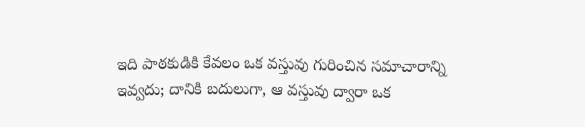ఇది పాఠకుడికి కేవలం ఒక వస్తువు గురించిన సమాచారాన్ని ఇవ్వదు; దానికి బదులుగా, ఆ వస్తువు ద్వారా ఒక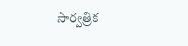సార్వత్రిక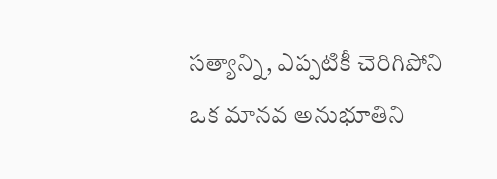సత్యాన్ని, ఎప్పటికీ చెరిగిపోని ఒక మానవ అనుభూతిని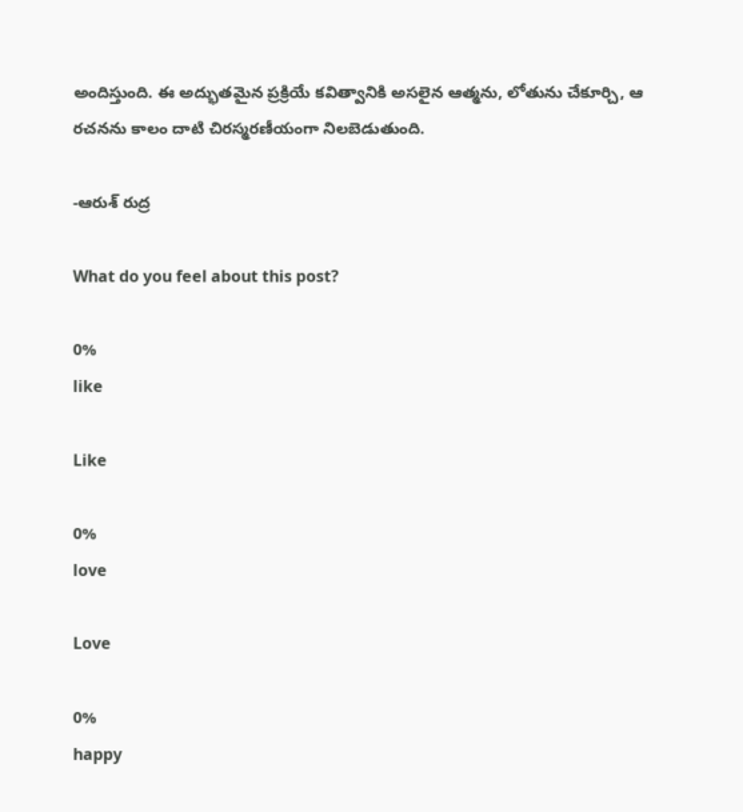అందిస్తుంది. ఈ అద్భుతమైన ప్రక్రియే కవిత్వానికి అసలైన ఆత్మను, లోతును చేకూర్చి, ఆ రచనను కాలం దాటి చిరస్మరణీయంగా నిలబెడుతుంది.

-ఆరుశ్ రుద్ర

What do you feel about this post?

0%
like

Like

0%
love

Love

0%
happy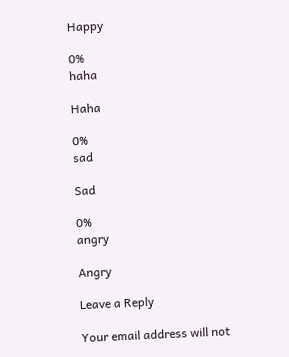Happy

0%
haha

Haha

0%
sad

Sad

0%
angry

Angry

Leave a Reply

Your email address will not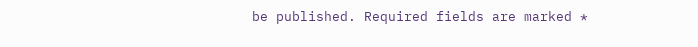be published. Required fields are marked *